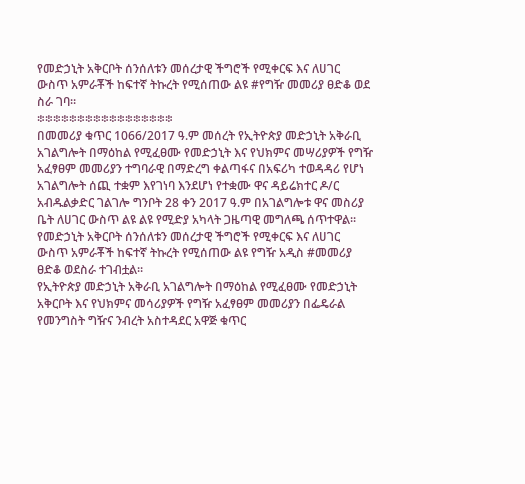የመድኃኒት አቅርቦት ሰንሰለቱን መሰረታዊ ችግሮች የሚቀርፍ እና ለሀገር ውስጥ አምራቾች ከፍተኛ ትኩረት የሚሰጠው ልዩ #የግዥ መመሪያ ፀድቆ ወደ ስራ ገባ።
፨፨፨፨፨፨፨፨፨፨፨፨፨፨፨፨፨
በመመሪያ ቁጥር 1066/2017 ዓ.ም መሰረት የኢትዮጵያ መድኃኒት አቅራቢ አገልግሎት በማዕከል የሚፈፀሙ የመድኃኒት እና የህክምና መሣሪያዎች የግዥ አፈፃፀም መመሪያን ተግባራዊ በማድረግ ቀልጣፋና በአፍሪካ ተወዳዳሪ የሆነ አገልግሎት ሰጪ ተቋም እየገነባ እንደሆነ የተቋሙ ዋና ዳይሬክተር ዶ/ር አብዱልቃድር ገልገሎ ግንቦት 28 ቀን 2017 ዓ.ም በአገልግሎቱ ዋና መስሪያ ቤት ለሀገር ውስጥ ልዩ ልዩ የሚድያ አካላት ጋዜጣዊ መግለጫ ሰጥተዋል፡፡
የመድኃኒት አቅርቦት ሰንሰለቱን መሰረታዊ ችግሮች የሚቀርፍ እና ለሀገር ውስጥ አምራቾች ከፍተኛ ትኩረት የሚሰጠው ልዩ የግዥ አዲስ #መመሪያ ፀድቆ ወደስራ ተገብቷል።
የኢትዮጵያ መድኃኒት አቅራቢ አገልግሎት በማዕከል የሚፈፀሙ የመድኃኒት አቅርቦት እና የህክምና መሳሪያዎች የግዥ አፈፃፀም መመሪያን በፌዴራል የመንግስት ግዥና ንብረት አስተዳደር አዋጅ ቁጥር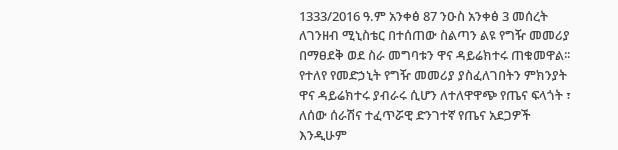1333/2016 ዓ.ም አንቀፅ 87 ንዑስ አንቀፅ 3 መሰረት ለገንዘብ ሚኒስቴር በተሰጠው ስልጣን ልዩ የግዥ መመሪያ በማፀደቅ ወደ ስራ መግባቱን ዋና ዳይሬክተሩ ጠቁመዋል፡፡
የተለየ የመድኃኒት የግዥ መመሪያ ያስፈለገበትን ምክንያት ዋና ዳይሬክተሩ ያብራሩ ሲሆን ለተለዋዋጭ የጤና ፍላጎት ፣ ለሰው ሰራሽና ተፈጥሯዊ ድንገተኛ የጤና አደጋዎች እንዲሁም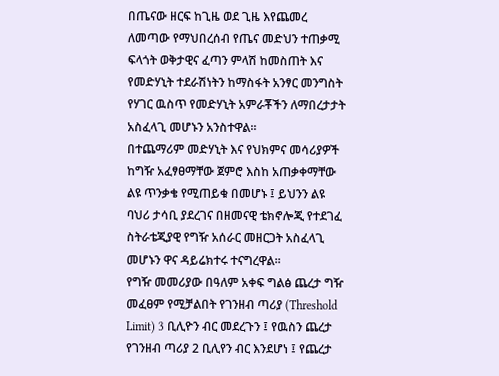በጤናው ዘርፍ ከጊዜ ወደ ጊዜ እየጨመረ ለመጣው የማህበረሰብ የጤና መድህን ተጠቃሚ ፍላጎት ወቅታዊና ፈጣን ምላሽ ከመስጠት እና የመድሃኒት ተደራሽነትን ከማስፋት አንፃር መንግስት የሃገር ዉስጥ የመድሃኒት አምራቾችን ለማበረታታት አስፈላጊ መሆኑን አንስተዋል፡፡
በተጨማሪም መድሃኒት እና የህክምና መሳሪያዎች ከግዥ አፈፃፀማቸው ጀምሮ እስከ አጠቃቀማቸው ልዩ ጥንቃቄ የሚጠይቁ በመሆኑ ፤ ይህንን ልዩ ባህሪ ታሳቢ ያደረገና በዘመናዊ ቴክኖሎጂ የተደገፈ ስትራቴጂያዊ የግዥ አሰራር መዘርጋት አስፈላጊ መሆኑን ዋና ዳይሬክተሩ ተናግረዋል፡፡
የግዥ መመሪያው በዓለም አቀፍ ግልፅ ጨረታ ግዥ መፈፀም የሚቻልበት የገንዘብ ጣሪያ (Threshold Limit) 3 ቢሊዮን ብር መደረጉን ፤ የዉስን ጨረታ የገንዘብ ጣሪያ 2 ቢሊየን ብር እንደሆነ ፤ የጨረታ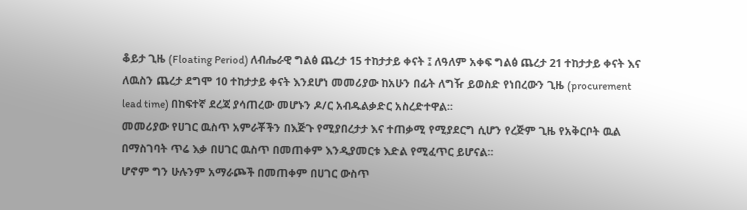ቆይታ ጊዜ (Floating Period) ለብሔራዊ ግልፅ ጨረታ 15 ተከታታይ ቀናት ፤ ለዓለም አቀፍ ግልፅ ጨረታ 21 ተከታታይ ቀናት እና ለዉስን ጨረታ ደግሞ 10 ተከታታይ ቀናት እንደሆነ መመሪያው ከአሁን በፊት ለግዥ ይወስድ የነበረውን ጊዜ (procurement lead time) በከፍተኛ ደረጃ ያሳጠረው መሆኑን ዶ/ር አብዱልቃድር አስረድተዋል፡፡
መመሪያው የሀገር ዉስጥ አምራቾችን በእጅጉ የሚያበረታታ እና ተጠቃሚ የሚያደርግ ሲሆን የረጅም ጊዜ የአቅርቦት ዉል በማስገባት ጥሬ እቃ በሀገር ዉስጥ በመጠቀም እንዲያመርቱ እድል የሚፈጥር ይሆናል፡፡
ሆኖም ግን ሁሉንም አማራጮች በመጠቀም በሀገር ውስጥ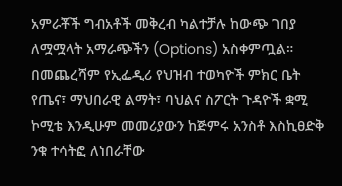አምራቾች ግብአቶች መቅረብ ካልተቻሉ ከውጭ ገበያ ለሟሟላት አማራጭችን (Options) አስቀምጧል።
በመጨረሻም የኢፌዲሪ የህዝብ ተወካዮች ምክር ቤት የጤና፣ ማህበራዊ ልማት፣ ባህልና ስፖርት ጉዳዮች ቋሚ ኮሚቴ እንዲሁም መመሪያውን ከጅምሩ አንስቶ እስኪፀድቅ ንቁ ተሳትፎ ለነበራቸው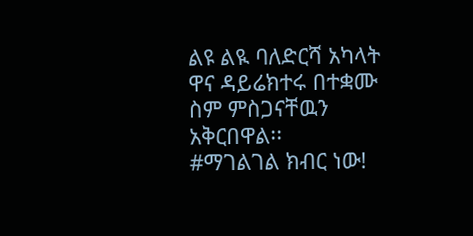ልዩ ልዪ ባለድርሻ አካላት ዋና ዳይሬክተሩ በተቋሙ ስም ምስጋናቸዉን አቅርበዋል፡፡
#ማገልገል ክብር ነው!